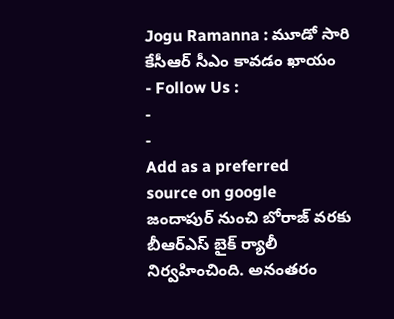Jogu Ramanna : మూడో సారి కేసీఆర్ సీఎం కావడం ఖాయం
- Follow Us :
-
-
Add as a preferred
source on google
జందాపుర్ నుంచి బోరాజ్ వరకు బీఆర్ఎస్ బైక్ ర్యాలీ నిర్వహించింది. అనంతరం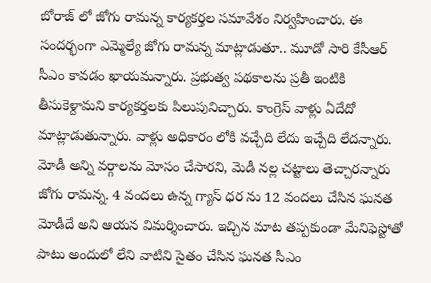బోరాజ్ లో జోగు రామన్న కార్యకర్తల సమావేశం నిర్వహించారు. ఈ సందర్భంగా ఎమ్మెల్యే జోగు రామన్న మాట్లాడుతూ.. మూడో సారి కేసీఆర్ సీఎం కావడం ఖాయమన్నారు. ప్రభుత్వ పథకాలను ప్రతీ ఇంటికి తీసుకెళ్దామని కార్యకర్తలకు పిలుపునిచ్చారు. కాంగ్రెస్ వాళ్లు ఏదేదో మాట్లాడుతున్నారు. వాళ్లు అధికారం లోకి వచ్చేది లేదు ఇచ్చేది లేదన్నారు. మోడీ అన్ని వర్గాలను మోసం చేసారని, మెడీ నల్ల చట్టాలు తెచ్చారన్నారు జోగు రామన్న. 4 వందలు ఉన్న గ్యాస్ ధర ను 12 వందలు చేసిన ఘనత మోడీదే అని ఆయన విమర్శించారు. ఇచ్చిన మాట తప్పకుండా మేనిఫెస్టోతో పాటు అందులో లేని వాటిని సైతం చేసిన ఘనత సీఎం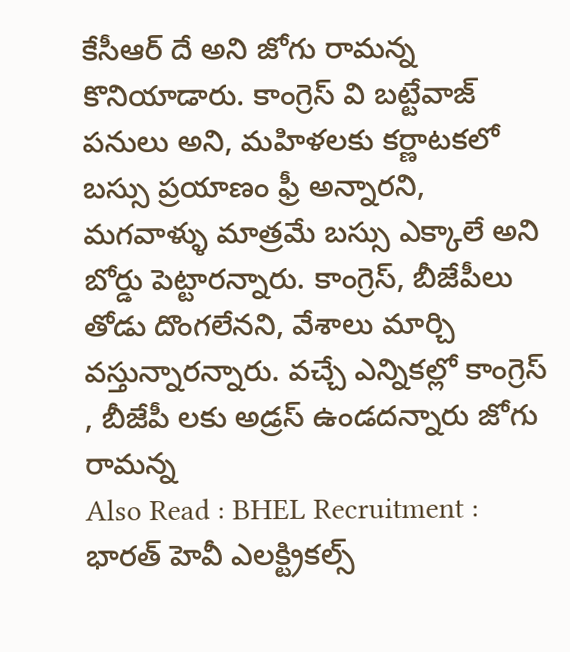కేసీఆర్ దే అని జోగు రామన్న కొనియాడారు. కాంగ్రెస్ వి బట్టేవాజ్ పనులు అని, మహిళలకు కర్ణాటకలో బస్సు ప్రయాణం ఫ్రీ అన్నారని, మగవాళ్ళు మాత్రమే బస్సు ఎక్కాలే అని బోర్డు పెట్టారన్నారు. కాంగ్రెస్, బీజేపీలు తోడు దొంగలేనని, వేశాలు మార్చి వస్తున్నారన్నారు. వచ్చే ఎన్నికల్లో కాంగ్రెస్ , బీజేపీ లకు అడ్రస్ ఉండదన్నారు జోగు రామన్న
Also Read : BHEL Recruitment : భారత్ హెవీ ఎలక్ట్రికల్స్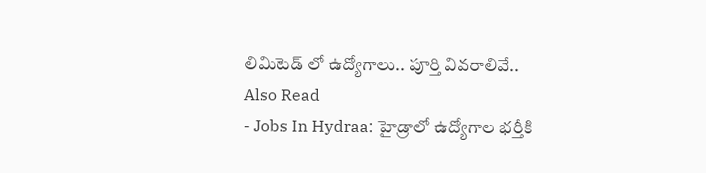లిమిటెడ్ లో ఉద్యోగాలు.. పూర్తి వివరాలివే..
Also Read
- Jobs In Hydraa: హైడ్రాలో ఉద్యోగాల భర్తీకి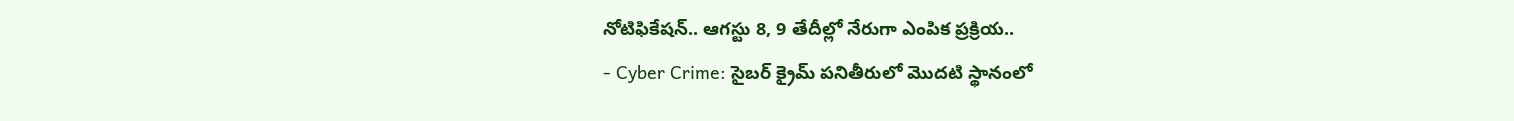నోటిఫికేషన్.. ఆగస్టు 8, 9 తేదీల్లో నేరుగా ఎంపిక ప్రక్రియ..
- Cyber Crime: సైబర్ క్రైమ్ పనితీరులో మొదటి స్థానంలో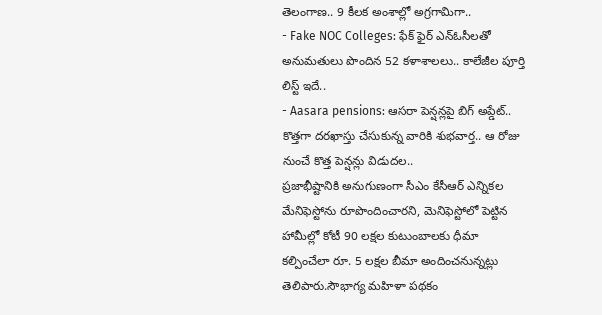తెలంగాణ.. 9 కీలక అంశాల్లో అగ్రగామిగా..
- Fake NOC Colleges: ఫేక్ ఫైర్ ఎన్ఓసీలతో అనుమతులు పొందిన 52 కళాశాలలు.. కాలేజీల పూర్తి లిస్ట్ ఇదే..
- Aasara pensions: ఆసరా పెన్షన్లపై బిగ్ అప్డేట్.. కొత్తగా దరఖాస్తు చేసుకున్న వారికి శుభవార్త.. ఆ రోజు నుంచే కొత్త పెన్షన్లు విడుదల..
ప్రజాభీష్టానికి అనుగుణంగా సీఎం కేసీఆర్ ఎన్నికల మేనిఫెస్టోను రూపొందించారని, మెనిఫెస్టోలో పెట్టిన హామీల్లో కోటీ 90 లక్షల కుటుంబాలకు ధీమా కల్పించేలా రూ. 5 లక్షల బీమా అందించనున్నట్లు తెలిపారు.సౌభాగ్య మహిళా పథకం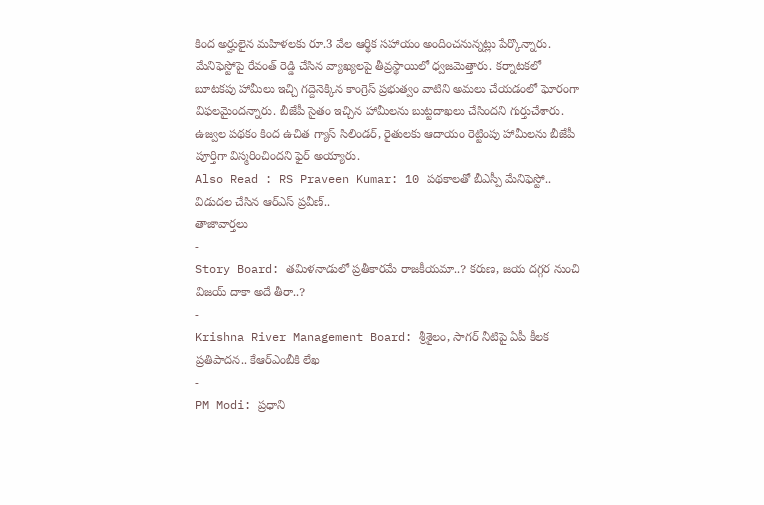కింద అర్హులైన మహిళలకు రూ.3 వేల ఆర్థిక సహాయం అందించనున్నట్లు పేర్కొన్నారు. మేనిఫెస్టోపై రేవంత్ రెడ్డి చేసిన వ్యాఖ్యలపై తీవ్రస్థాయిలో ధ్వజమెత్తారు. కర్నాటకలో బూటకపు హామీలు ఇచ్చి గద్దెనెక్కిన కాంగ్రెస్ ప్రభుత్వం వాటిని అమలు చేయడంలో ఘోరంగా విఫలమైందన్నారు. బీజేపీ సైతం ఇచ్చిన హామీలను బుట్టదాఖలు చేసిందని గుర్తుచేశారు. ఉజ్వల పథకం కింద ఉచిత గ్యాస్ సిలిండర్, రైతులకు ఆదాయం రెట్టింపు హామీలను బీజేపీ పూర్తిగా విస్మరించిందని ఫైర్ అయ్యారు.
Also Read : RS Praveen Kumar: 10 పథకాలతో బీఎస్పీ మేనిఫెస్టో.. విడుదల చేసిన ఆర్ఎస్ ప్రవీణ్..
తాజావార్తలు
-
Story Board: తమిళనాడులో ప్రతీకారమే రాజకీయమా..? కరుణ, జయ దగ్గర నుంచి విజయ్ దాకా అదే తీరా..?
-
Krishna River Management Board: శ్రీశైలం, సాగర్ నీటిపై ఏపీ కీలక ప్రతిపాదన.. కేఆర్ఎంబీకి లేఖ
-
PM Modi: ప్రధాని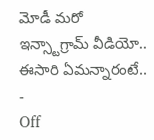మోడీ మరో ఇన్స్టాగ్రామ్ వీడియో.. ఈసారి ఏమన్నారంటే..
-
Off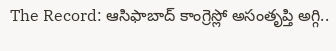The Record: ఆసిఫాబాద్ కాంగ్రెస్లో అసంతృప్తి అగ్గి..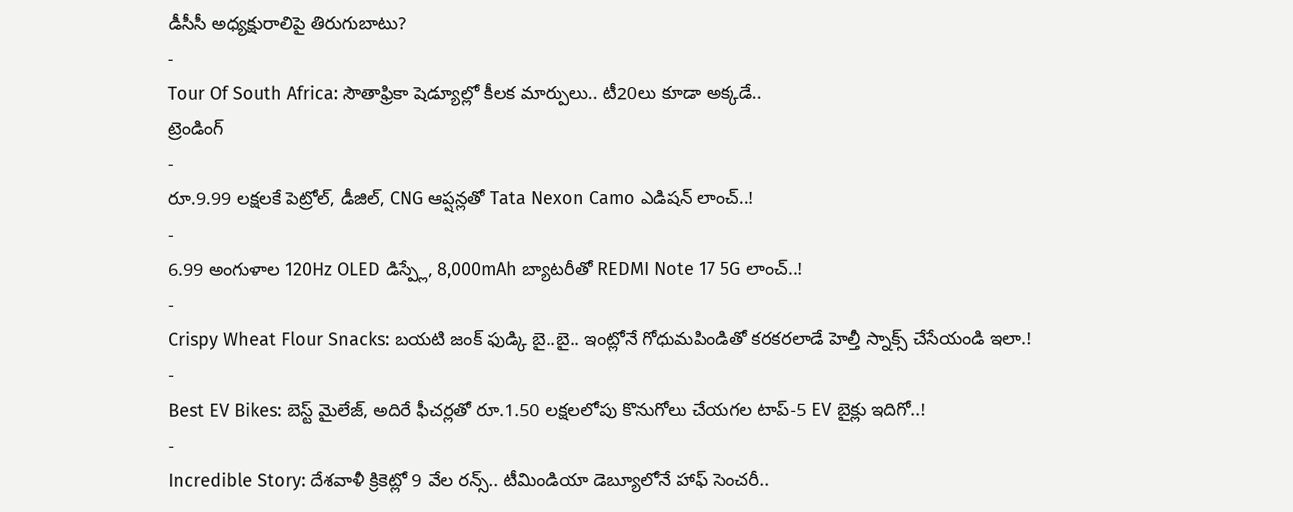డీసీసీ అధ్యక్షురాలిపై తిరుగుబాటు?
-
Tour Of South Africa: సౌతాఫ్రికా షెడ్యూల్లో కీలక మార్పులు.. టీ20లు కూడా అక్కడే..
ట్రెండింగ్
-
రూ.9.99 లక్షలకే పెట్రోల్, డీజిల్, CNG ఆప్షన్లతో Tata Nexon Camo ఎడిషన్ లాంచ్..!
-
6.99 అంగుళాల 120Hz OLED డిస్ప్లే, 8,000mAh బ్యాటరీతో REDMI Note 17 5G లాంచ్..!
-
Crispy Wheat Flour Snacks: బయటి జంక్ ఫుడ్కి బై..బై.. ఇంట్లోనే గోధుమపిండితో కరకరలాడే హెల్తీ స్నాక్స్ చేసేయండి ఇలా.!
-
Best EV Bikes: బెస్ట్ మైలేజ్, అదిరే ఫీచర్లతో రూ.1.50 లక్షలలోపు కొనుగోలు చేయగల టాప్-5 EV బైక్లు ఇదిగో..!
-
Incredible Story: దేశవాళీ క్రికెట్లో 9 వేల రన్స్.. టీమిండియా డెబ్యూలోనే హాఫ్ సెంచరీ..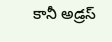కానీ అడ్రస్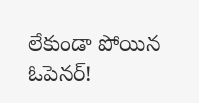లేకుండా పోయిన ఓపెనర్!